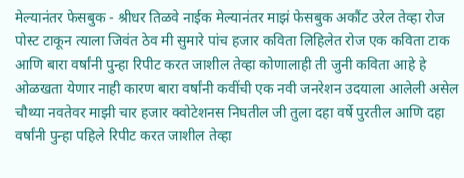मेल्यानंतर फेसबुक - श्रीधर तिळवे नाईक मेल्यानंतर माझं फेसबुक अकौंट उरेल तेव्हा रोज पोस्ट टाकून त्याला जिवंत ठेव मी सुमारे पांच हजार कविता लिहिलेत रोज एक कविता टाक आणि बारा वर्षांनी पुन्हा रिपीट करत जाशील तेव्हा कोणालाही ती जुनी कविता आहे हे ओळखता येणार नाही कारण बारा वर्षांनी कवींची एक नवी जनरेशन उदयाला आलेली असेल चौथ्या नवतेवर माझी चार हजार क्वोटेशनस निघतील जी तुला दहा वर्षे पुरतील आणि दहा वर्षांनी पुन्हा पहिले रिपीट करत जाशील तेव्हा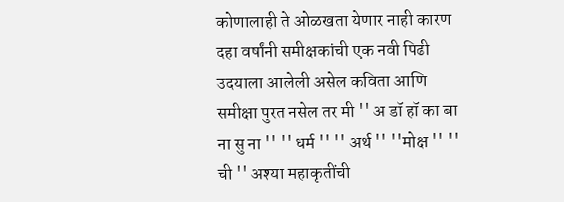कोणालाही ते ओळखता येणार नाही कारण दहा वर्षांनी समीक्षकांची एक नवी पिढी उदयाला आलेली असेल कविता आणि समीक्षा पुरत नसेल तर मी '' अ डॉ हॉ का बा ना सु ना '' '' धर्म '' '' अर्थ '' ''मोक्ष '' '' ची '' अश्या महाकृतींची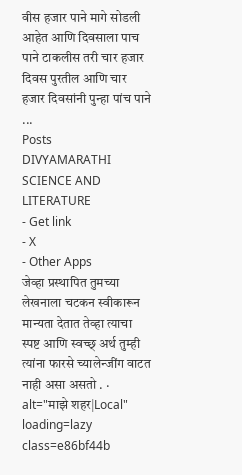वीस हजार पाने मागे सोडली आहेत आणि दिवसाला पाच पाने टाकलीस तरी चार हजार दिवस पुरतील आणि चार हजार दिवसांनी पुन्हा पांच पाने ...
Posts
DIVYAMARATHI SCIENCE AND LITERATURE
- Get link
- X
- Other Apps
जेव्हा प्रस्थापित तुमच्या लेखनाला चटकन स्वीकारून मान्यता देतात तेव्हा त्याचा स्पष्ट आणि स्वच्छ् अर्थ तुम्ही त्यांना फारसे च्यालेन्जींग वाटत नाही असा असतो . · alt="माझे शहर|Local" loading=lazy class=e86bf44b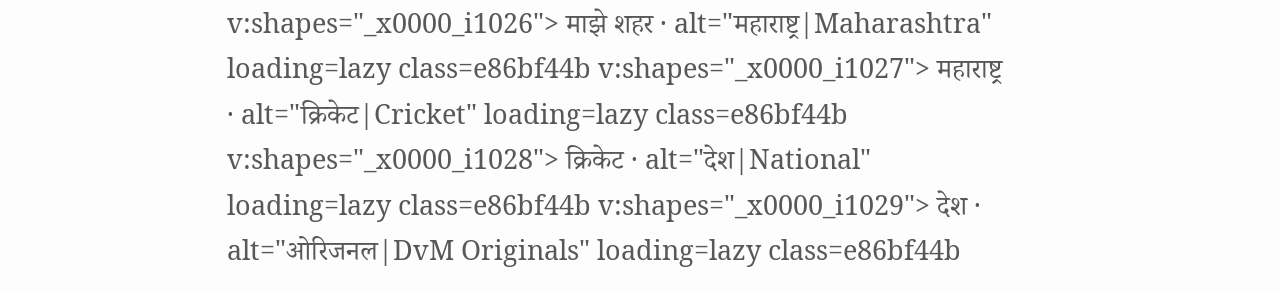v:shapes="_x0000_i1026"> माझे शहर · alt="महाराष्ट्र|Maharashtra" loading=lazy class=e86bf44b v:shapes="_x0000_i1027"> महाराष्ट्र · alt="क्रिकेट|Cricket" loading=lazy class=e86bf44b v:shapes="_x0000_i1028"> क्रिकेट · alt="देश|National" loading=lazy class=e86bf44b v:shapes="_x0000_i1029"> देश · alt="ओरिजनल|DvM Originals" loading=lazy class=e86bf44b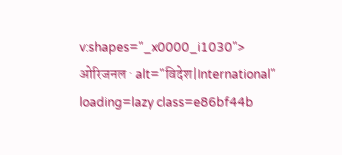v:shapes="_x0000_i1030"> ओरिजनल · alt="विदेश|International" loading=lazy class=e86bf44b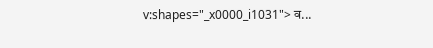v:shapes="_x0000_i1031"> व...